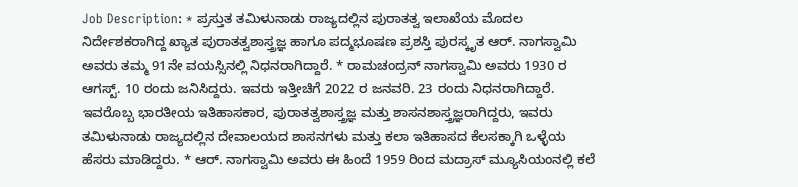Job Description: * ಪ್ರಸ್ತುತ ತಮಿಳುನಾಡು ರಾಜ್ಯದಲ್ಲಿನ ಪುರಾತತ್ವ ಇಲಾಖೆಯ ಮೊದಲ ನಿರ್ದೇಶಕರಾಗಿದ್ದ ಖ್ಯಾತ ಪುರಾತತ್ವಶಾಸ್ತ್ರಜ್ಞ ಹಾಗೂ ಪದ್ಮಭೂಷಣ ಪ್ರಶಸ್ತಿ ಪುರಸ್ಕೃತ ಆರ್. ನಾಗಸ್ವಾಮಿ ಅವರು ತಮ್ಮ 91ನೇ ವಯಸ್ಸಿನಲ್ಲಿ ನಿಧನರಾಗಿದ್ದಾರೆ. * ರಾಮಚಂದ್ರನ್ ನಾಗಸ್ವಾಮಿ ಅವರು 1930 ರ ಆಗಸ್ಟ್. 10 ರಂದು ಜನಿಸಿದ್ದರು. ಇವರು ಇತ್ತೀಚಿಗೆ 2022 ರ ಜನವರಿ. 23 ರಂದು ನಿಧನರಾಗಿದ್ದಾರೆ. ಇವರೊಬ್ಬ ಭಾರತೀಯ ಇತಿಹಾಸಕಾರ, ಪುರಾತತ್ವಶಾಸ್ತ್ರಜ್ಞ ಮತ್ತು ಶಾಸನಶಾಸ್ತ್ರಜ್ಞರಾಗಿದ್ದರು, ಇವರು ತಮಿಳುನಾಡು ರಾಜ್ಯದಲ್ಲಿನ ದೇವಾಲಯದ ಶಾಸನಗಳು ಮತ್ತು ಕಲಾ ಇತಿಹಾಸದ ಕೆಲಸಕ್ಕಾಗಿ ಒಳ್ಳೆಯ ಹೆಸರು ಮಾಡಿದ್ದರು. * ಆರ್. ನಾಗಸ್ವಾಮಿ ಅವರು ಈ ಹಿಂದೆ 1959 ರಿಂದ ಮದ್ರಾಸ್ ಮ್ಯೂಸಿಯಂನಲ್ಲಿ ಕಲೆ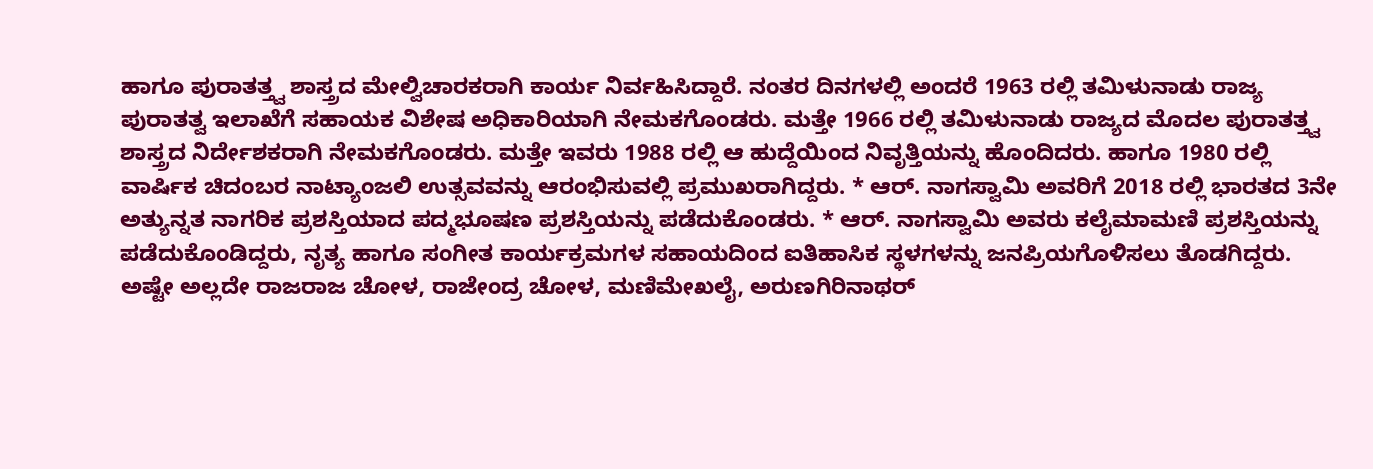ಹಾಗೂ ಪುರಾತತ್ತ್ವ ಶಾಸ್ತ್ರದ ಮೇಲ್ವಿಚಾರಕರಾಗಿ ಕಾರ್ಯ ನಿರ್ವಹಿಸಿದ್ದಾರೆ. ನಂತರ ದಿನಗಳಲ್ಲಿ ಅಂದರೆ 1963 ರಲ್ಲಿ ತಮಿಳುನಾಡು ರಾಜ್ಯ ಪುರಾತತ್ವ ಇಲಾಖೆಗೆ ಸಹಾಯಕ ವಿಶೇಷ ಅಧಿಕಾರಿಯಾಗಿ ನೇಮಕಗೊಂಡರು. ಮತ್ತೇ 1966 ರಲ್ಲಿ ತಮಿಳುನಾಡು ರಾಜ್ಯದ ಮೊದಲ ಪುರಾತತ್ತ್ವ ಶಾಸ್ತ್ರದ ನಿರ್ದೇಶಕರಾಗಿ ನೇಮಕಗೊಂಡರು. ಮತ್ತೇ ಇವರು 1988 ರಲ್ಲಿ ಆ ಹುದ್ದೆಯಿಂದ ನಿವೃತ್ತಿಯನ್ನು ಹೊಂದಿದರು. ಹಾಗೂ 1980 ರಲ್ಲಿ ವಾರ್ಷಿಕ ಚಿದಂಬರ ನಾಟ್ಯಾಂಜಲಿ ಉತ್ಸವವನ್ನು ಆರಂಭಿಸುವಲ್ಲಿ ಪ್ರಮುಖರಾಗಿದ್ದರು. * ಆರ್. ನಾಗಸ್ವಾಮಿ ಅವರಿಗೆ 2018 ರಲ್ಲಿ ಭಾರತದ 3ನೇ ಅತ್ಯುನ್ನತ ನಾಗರಿಕ ಪ್ರಶಸ್ತಿಯಾದ ಪದ್ಮಭೂಷಣ ಪ್ರಶಸ್ತಿಯನ್ನು ಪಡೆದುಕೊಂಡರು. * ಆರ್. ನಾಗಸ್ವಾಮಿ ಅವರು ಕಲೈಮಾಮಣಿ ಪ್ರಶಸ್ತಿಯನ್ನು ಪಡೆದುಕೊಂಡಿದ್ದರು, ನೃತ್ಯ ಹಾಗೂ ಸಂಗೀತ ಕಾರ್ಯಕ್ರಮಗಳ ಸಹಾಯದಿಂದ ಐತಿಹಾಸಿಕ ಸ್ಥಳಗಳನ್ನು ಜನಪ್ರಿಯಗೊಳಿಸಲು ತೊಡಗಿದ್ದರು. ಅಷ್ಟೇ ಅಲ್ಲದೇ ರಾಜರಾಜ ಚೋಳ, ರಾಜೇಂದ್ರ ಚೋಳ, ಮಣಿಮೇಖಲೈ, ಅರುಣಗಿರಿನಾಥರ್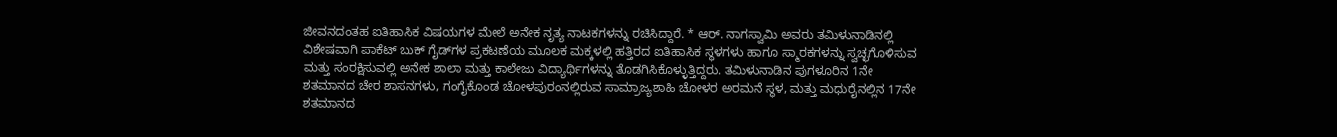ಜೀವನದಂತಹ ಐತಿಹಾಸಿಕ ವಿಷಯಗಳ ಮೇಲೆ ಅನೇಕ ನೃತ್ಯ ನಾಟಕಗಳನ್ನು ರಚಿಸಿದ್ದಾರೆ. * ಆರ್. ನಾಗಸ್ವಾಮಿ ಅವರು ತಮಿಳುನಾಡಿನಲ್ಲಿ ವಿಶೇಷವಾಗಿ ಪಾಕೆಟ್ ಬುಕ್ ಗೈಡ್‌ಗಳ ಪ್ರಕಟಣೆಯ ಮೂಲಕ ಮಕ್ಕಳಲ್ಲಿ ಹತ್ತಿರದ ಐತಿಹಾಸಿಕ ಸ್ಥಳಗಳು ಹಾಗೂ ಸ್ಮಾರಕಗಳನ್ನು ಸ್ವಚ್ಛಗೊಳಿಸುವ ಮತ್ತು ಸಂರಕ್ಷಿಸುವಲ್ಲಿ ಅನೇಕ ಶಾಲಾ ಮತ್ತು ಕಾಲೇಜು ವಿದ್ಯಾರ್ಥಿಗಳನ್ನು ತೊಡಗಿಸಿಕೊಳ್ಳುತ್ತಿದ್ದರು. ತಮಿಳುನಾಡಿನ ಪುಗಳೂರಿನ 1ನೇ ಶತಮಾನದ ಚೇರ ಶಾಸನಗಳು, ಗಂಗೈಕೊಂಡ ಚೋಳಪುರಂನಲ್ಲಿರುವ ಸಾಮ್ರಾಜ್ಯಶಾಹಿ ಚೋಳರ ಅರಮನೆ ಸ್ಥಳ, ಮತ್ತು ಮಧುರೈನಲ್ಲಿನ 17ನೇ ಶತಮಾನದ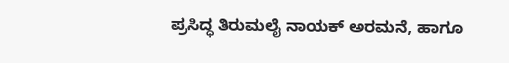ಪ್ರಸಿದ್ಧ ತಿರುಮಲೈ ನಾಯಕ್ ಅರಮನೆ, ಹಾಗೂ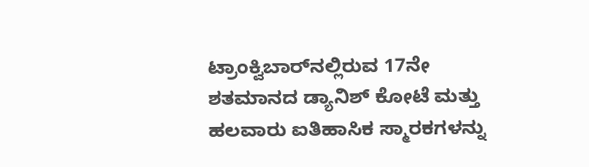ಟ್ರಾಂಕ್ವಿಬಾರ್‌ನಲ್ಲಿರುವ 17ನೇ ಶತಮಾನದ ಡ್ಯಾನಿಶ್ ಕೋಟೆ ಮತ್ತು ಹಲವಾರು ಐತಿಹಾಸಿಕ ಸ್ಮಾರಕಗಳನ್ನು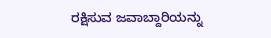ರಕ್ಷಿಸುವ ಜವಾಬ್ದಾರಿಯನ್ನು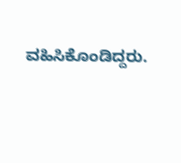ವಹಿಸಿಕೊಂಡಿದ್ದರು.